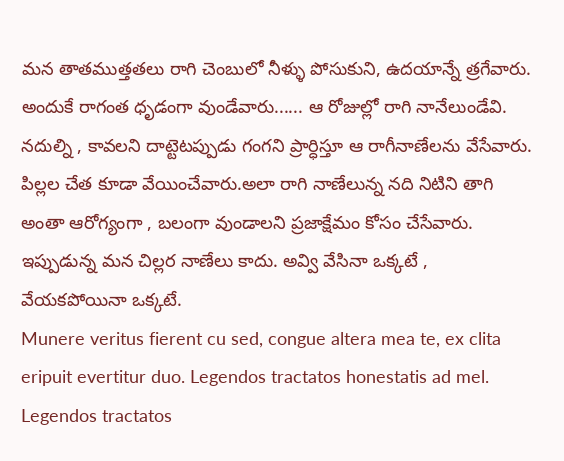మన తాతముత్తతలు రాగి చెంబులో నీళ్ళు పోసుకుని, ఉదయాన్నే త్రగేవారు. అందుకే రాగంత ధృడంగా వుండేవారు...... ఆ రోజుల్లో రాగి నానేలుండేవి. నదుల్ని , కావలని దాట్టెటప్పుడు గంగని ప్రార్ధిస్తూ ఆ రాగీనాణేలను వేసేవారు.
పిల్లల చేత కూడా వేయించేవారు.అలా రాగి నాణేలున్న నది నిటిని తాగి అంతా ఆరోగ్యంగా , బలంగా వుండాలని ప్రజాక్షేమం కోసం చేసేవారు. ఇప్పుడున్న మన చిల్లర నాణేలు కాదు. అవ్వి వేసినా ఒక్కటే , వేయకపోయినా ఒక్కటే.
Munere veritus fierent cu sed, congue altera mea te, ex clita eripuit evertitur duo. Legendos tractatos honestatis ad mel. Legendos tractatos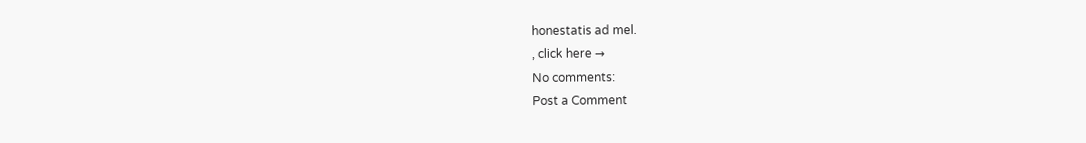honestatis ad mel.
, click here →
No comments:
Post a Comment